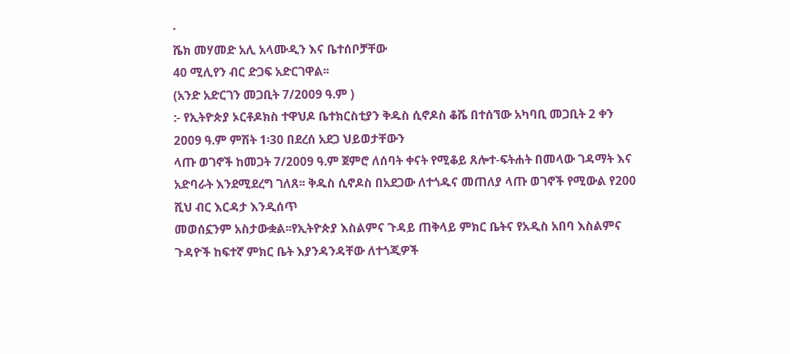·
ሼክ መሃመድ አሊ አላሙዲን እና ቤተሰቦቻቸው
40 ሚሊየን ብር ድጋፍ አድርገዋል፡፡
(አንድ አድርገን መጋቢት 7/2009 ዓ.ም )
:- የኢትዮጵያ ኦርቶዶክስ ተዋህዶ ቤተክርስቲያን ቅዱስ ሲኖዶስ ቆሼ በተሰኘው አካባቢ መጋቢት 2 ቀን
2009 ዓ.ም ምሽት 1፡30 በደረሰ አደጋ ህይወታቸውን
ላጡ ወገኖች ከመጋት 7/2009 ዓ.ም ጀምሮ ለሰባት ቀናት የሚቆይ ጸሎተ-ፍትሐት በመላው ገዳማት እና አድባራት እንደሚደረግ ገለጸ፡፡ ቅዱስ ሲኖዶስ በአደጋው ለተጎዱና መጠለያ ላጡ ወገኖች የሚውል የ200 ሺህ ብር እርዳታ እንዲሰጥ
መወሰኗንም አስታውቋል፡፡የኢትዮጵያ እስልምና ጉዳይ ጠቅላይ ምክር ቤትና የአዲስ አበባ እስልምና ጉዳዮች ከፍተኛ ምክር ቤት እያንዳንዳቸው ለተጎጂዎች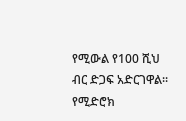የሚውል የ100 ሺህ ብር ድጋፍ አድርገዋል፡፡ የሚድሮክ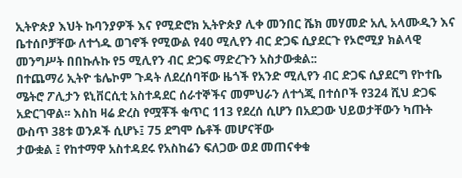ኢትዮጵያ እህት ኩባንያዎች እና የሚድሮክ ኢትዮጵያ ሊቀ መንበር ሼክ መሃመድ አሊ አላሙዲን እና ቤተሰቦቻቸው ለተጎዱ ወገኖች የሚውል የ40 ሚሊየን ብር ድጋፍ ሲያደርጉ የኦሮሚያ ክልላዊ መንግሥት በበኩሉኩ የ5 ሚሊየን ብር ድጋፍ ማድረጉን አስታውቋል::
በተጨማሪ ኢትዮ ቴሌኮም ጉዳት ለደረሰባቸው ዜጎች የአንድ ሚሊየን ብር ድጋፍ ሲያደርግ የኮተቤ
ሜትሮ ፖሊታን ዩኒቨርሲቲ አስተዳደር ሰራተኞችና መምህራን ለተጎጂ በተሰቦች የ324 ሺህ ድጋፍ አድርገዋል፡፡ እስከ ዛሬ ድረስ የሟቾች ቁጥር 113 የደረሰ ሲሆን በአደጋው ህይወታቸውን ካጡት ውስጥ 38ቱ ወንዶች ሲሆኑ፤ 75 ደግሞ ሴቶች መሆናቸው
ታውቋል ፤ የከተማዋ አስተዳደሩ የአስከሬን ፍለጋው ወደ መጠናቀቁ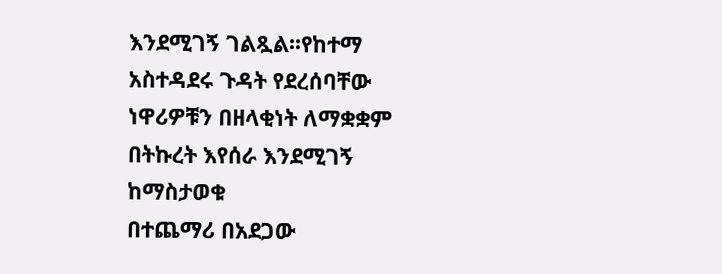እንደሚገኝ ገልጿል፡፡የከተማ አስተዳደሩ ጉዳት የደረሰባቸው ነዋሪዎቹን በዘላቂነት ለማቋቋም በትኩረት እየሰራ እንደሚገኝ ከማስታወቁ
በተጨማሪ በአደጋው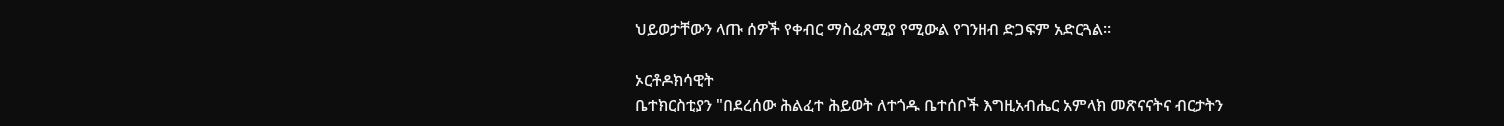ህይወታቸውን ላጡ ሰዎች የቀብር ማስፈጸሚያ የሚውል የገንዘብ ድጋፍም አድርጓል።

ኦርቶዶክሳዊት
ቤተክርስቲያን "በደረሰው ሕልፈተ ሕይወት ለተጎዱ ቤተሰቦች እግዚአብሔር አምላክ መጽናናትና ብርታትን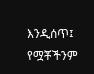እንዲሰጥ፤ የሟቾችንም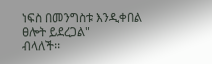ነፍስ በመንግስቱ እንዲቀበል ፀሎት ይደረጋል"
ብላለች፡፡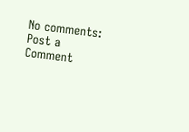No comments:
Post a Comment